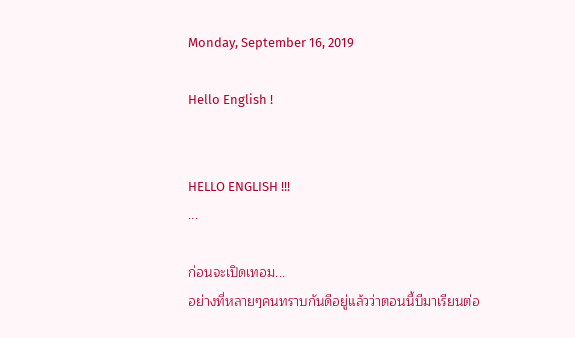Monday, September 16, 2019

Hello English !


HELLO ENGLISH !!!
...

ก่อนจะเปิดเทอม...
อย่างที่หลายๆคนทราบกันดีอยู่แล้วว่าตอนนี้บีมาเรียนต่อ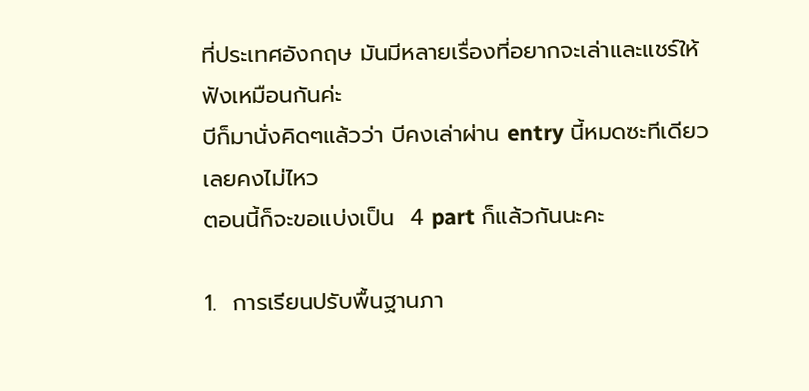ที่ประเทศอังกฤษ มันมีหลายเรื่องที่อยากจะเล่าและแชร์ให้ฟังเหมือนกันค่ะ
บีก็มานั่งคิดๆแล้วว่า บีคงเล่าผ่าน entry นี้หมดซะทีเดียวเลยคงไม่ไหว
ตอนนี้ก็จะขอแบ่งเป็น  4 part ก็แล้วกันนะคะ

1.  การเรียนปรับพื้นฐานภา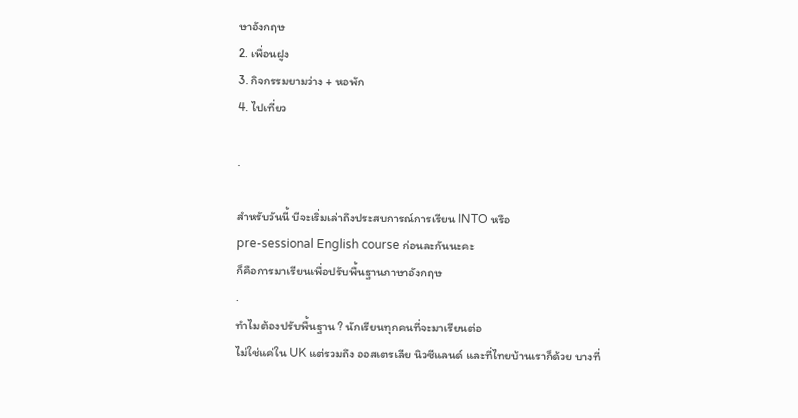ษาอังกฤษ
2. เพื่อนฝูง
3. กิจกรรมยามว่าง + หอพัก
4. ไปเที่ยว

.

สำหรับวันนี้ บีจะเริ่มเล่าถึงประสบการณ์การเรียน INTO หรือ
pre-sessional English course ก่อนละกันนะคะ
ก็คือการมาเรียนเพื่อปรับพื้นฐานภาษาอังกฤษ
.
ทำไมต้องปรับพื้นฐาน ? นักเรียนทุกคนที่จะมาเรียนต่อ
ไม่ใช่แค่ใน UK แต่รวมถึง ออสเตรเลีย นิวซีแลนด์ และที่ไทยบ้านเราก็ด้วย บางที่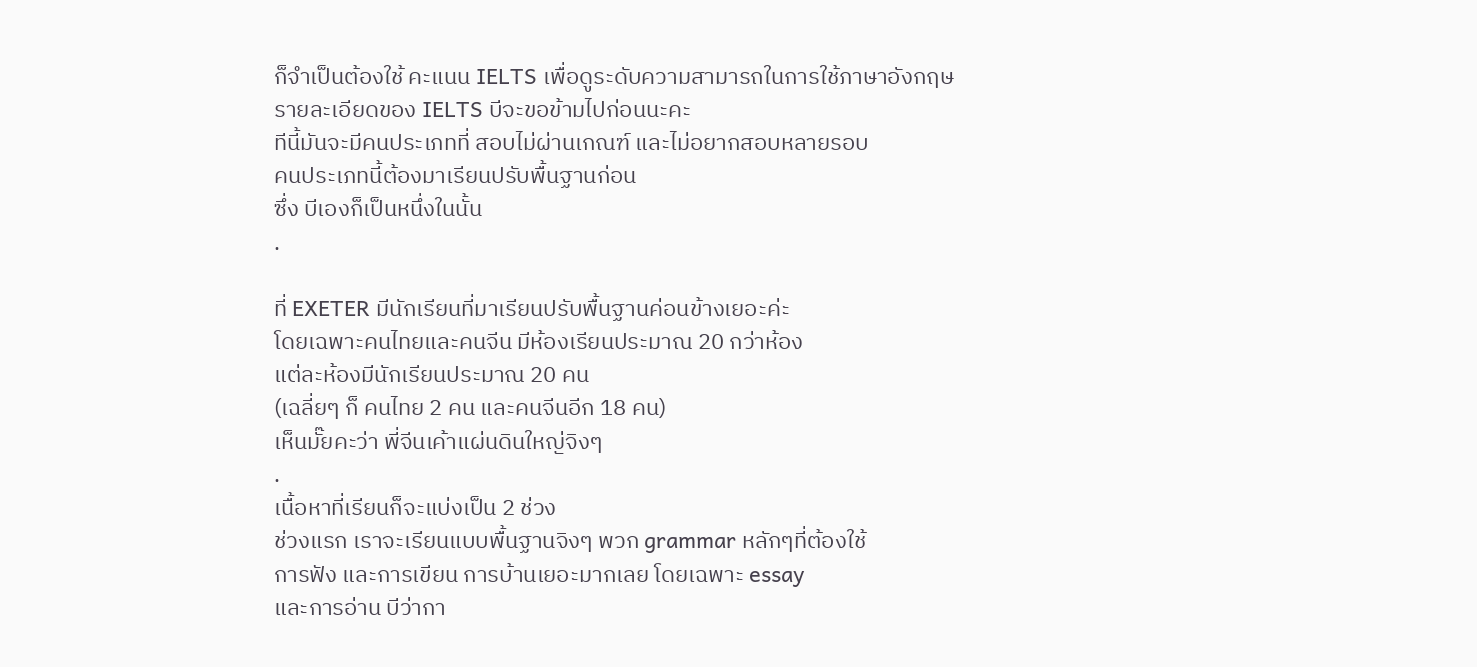ก็จำเป็นต้องใช้ คะแนน IELTS เพื่อดูระดับความสามารถในการใช้ภาษาอังกฤษ
รายละเอียดของ IELTS บีจะขอข้ามไปก่อนนะคะ
ทีนี้มันจะมีคนประเภทที่ สอบไม่ผ่านเกณฑ์ และไม่อยากสอบหลายรอบ
คนประเภทนี้ต้องมาเรียนปรับพื้นฐานก่อน
ซึ่ง บีเองก็เป็นหนึ่งในนั้น
.

ที่ EXETER มีนักเรียนที่มาเรียนปรับพื้นฐานค่อนข้างเยอะค่ะ
โดยเฉพาะคนไทยและคนจีน มีห้องเรียนประมาณ 20 กว่าห้อง
แต่ละห้องมีนักเรียนประมาณ 20 คน
(เฉลี่ยๆ ก็ คนไทย 2 คน และคนจีนอีก 18 คน)
เห็นมั๊ยคะว่า พี่จีนเค้าแผ่นดินใหญ่จิงๆ
.
เนื้อหาที่เรียนก็จะแบ่งเป็น 2 ช่วง
ช่วงแรก เราจะเรียนแบบพื้นฐานจิงๆ พวก grammar หลักๆที่ต้องใช้
การฟัง และการเขียน การบ้านเยอะมากเลย โดยเฉพาะ essay
และการอ่าน บีว่ากา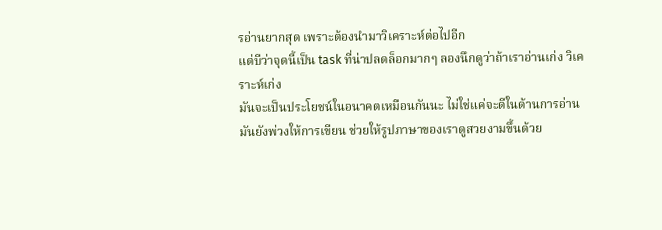รอ่านยากสุด เพราะต้องนำมาวิเคราะห์ต่อไปอีก
แต่บีว่าจุดนี้เป็น task ที่น่าปลดล็อกมากๆ ลองนึกดูว่าถ้าเราอ่านเก่ง วิเคราะห์เก่ง
มันจะเป็นประโยชน์ในอนาคตเหมือนกันนะ ไม่ใช่แค่จะดีในด้านการอ่าน
มันยังพ่วงให้การเขียน ช่วยให้รูปภาษาของเราดูสวยงามขึ้นด้วย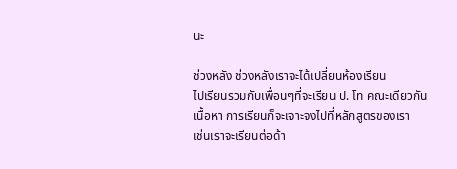นะ

ช่วงหลัง ช่วงหลังเราจะได้เปลี่ยนห้องเรียน
ไปเรียนรวมกับเพื่อนๆที่จะเรียน ป. โท คณะเดียวกัน
เนื้อหา การเรียนก็จะเจาะจงไปที่หลักสูตรของเรา
เช่นเราจะเรียนต่อด้า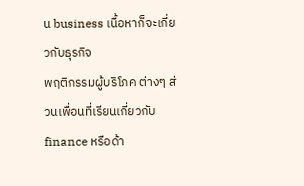น business เนื้อหาก็จะเกี่ยวกับธุรกิจ
พฤติกรรมผู้บริโภค ต่างๆ ส่วนเพื่อนที่เรียนเกี่ยวกับ finance หรือด้า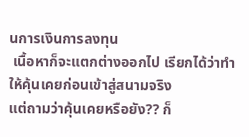นการเงินการลงทุน
 เนื้อหาก็จะแตกต่างออกไป เรียกได้ว่าทำให้คุ้นเคยก่อนเข้าสู่สนามจริง
แต่ถามว่าคุ้นเคยหรือยัง?? ก็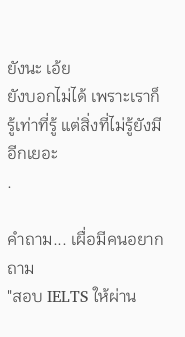ยังนะ เอ้ย
ยังบอกไม่ได้ เพราะเราก็รู้เท่าที่รู้ แต่สิ่งที่ไม่รู้ยังมีอีกเยอะ
.

คำถาม... เผื่อมีคนอยากถาม
"สอบ IELTS ให้ผ่าน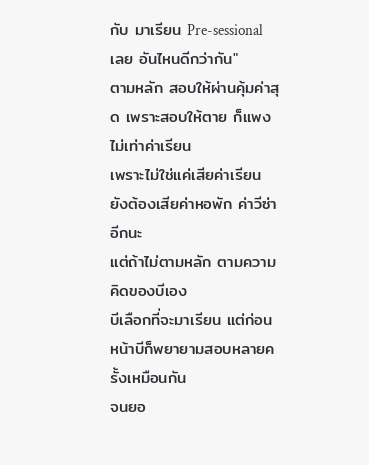กับ มาเรียน Pre-sessional เลย อันไหนดีกว่ากัน"
ตามหลัก สอบให้ผ่านคุ้มค่าสุด เพราะสอบให้ตาย ก็แพงไม่เท่าค่าเรียน
เพราะไม่ใช่แค่เสียค่าเรียน ยังต้องเสียค่าหอพัก ค่าวีซ่าอีกนะ
แต่ถ้าไม่ตามหลัก ตามความคิดของบีเอง
บีเลือกที่จะมาเรียน แต่ก่อนหน้าบีก็พยายามสอบหลายครั้งเหมือนกัน
จนยอ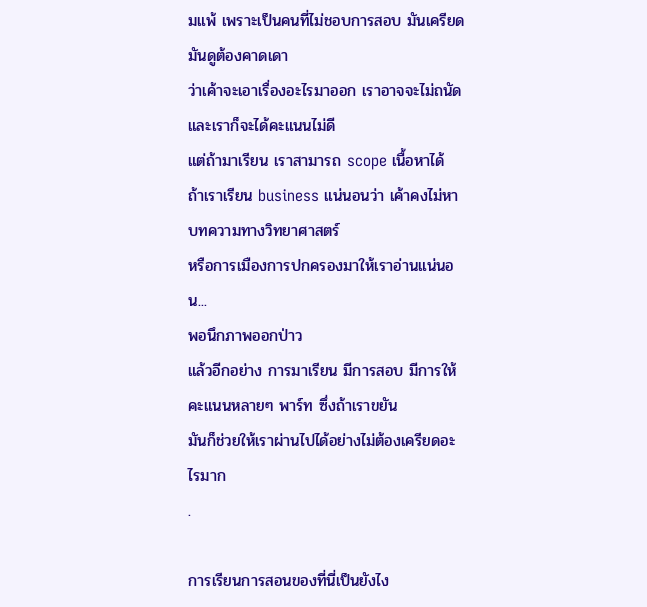มแพ้ เพราะเป็นคนที่ไม่ชอบการสอบ มันเครียด มันดูต้องคาดเดา
ว่าเค้าจะเอาเรื่องอะไรมาออก เราอาจจะไม่ถนัด และเราก็จะได้คะแนนไม่ดี
แต่ถ้ามาเรียน เราสามารถ scope เนื้อหาได้
ถ้าเราเรียน business แน่นอนว่า เค้าคงไม่หาบทความทางวิทยาศาสตร์
หรือการเมืองการปกครองมาให้เราอ่านแน่นอน...
พอนึกภาพออกป่าว
แล้วอีกอย่าง การมาเรียน มีการสอบ มีการให้คะแนนหลายๆ พาร์ท ซึ่งถ้าเราขยัน
มันก็ช่วยให้เราผ่านไปได้อย่างไม่ต้องเครียดอะไรมาก
.

การเรียนการสอนของที่นี่เป็นยังไง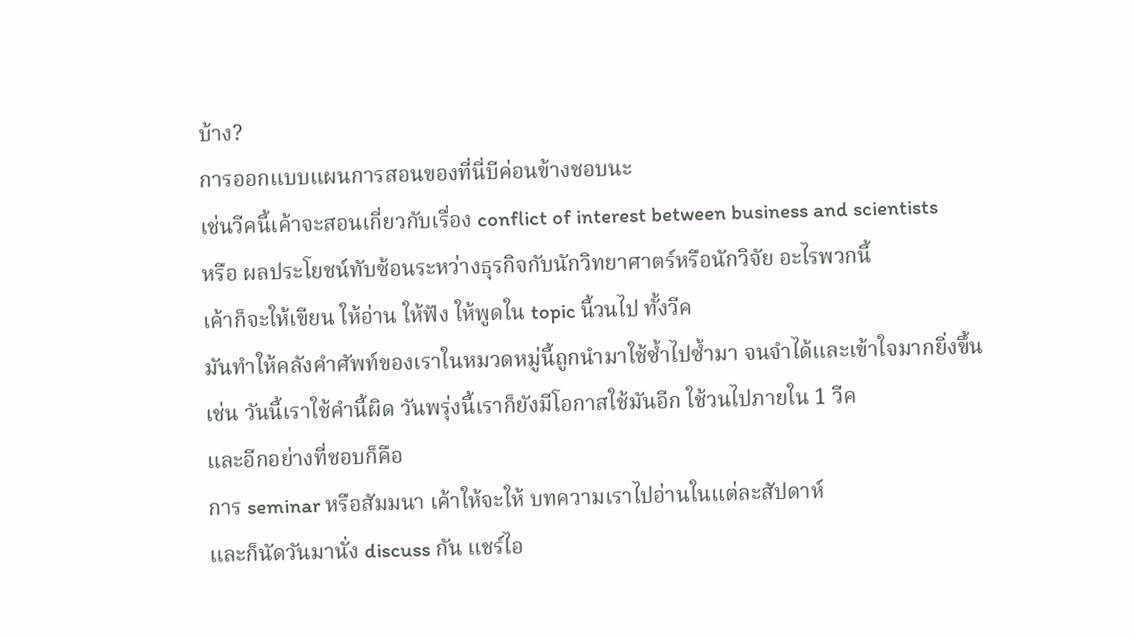บ้าง?
การออกแบบแผนการสอนของที่นี่บีค่อนข้างชอบนะ
เช่นวีคนี้เค้าจะสอนเกี่ยวกับเรื่อง conflict of interest between business and scientists
หรือ ผลประโยชน์ทับซ้อนระหว่างธุรกิจกับนักวิทยาศาตร์หรือนักวิจัย อะไรพวกนี้
เค้าก็จะให้เขียน ให้อ่าน ให้ฟัง ให้พูดใน topic นี้วนไป ทั้งวีค
มันทำให้คลังคำศัพท์ของเราในหมวดหมู่นี้ถูกนำมาใช้ซ้ำไปซ้ำมา จนจำได้และเข้าใจมากยิ่งขึ้น
เช่น วันนี้เราใช้คำนี้ผิด วันพรุ่งนี้เราก็ยังมีโอกาสใช้มันอีก ใช้วนไปภายใน 1 วีค
และอีกอย่างที่ชอบก็คือ
การ seminar หรือสัมมนา เค้าให้จะให้ บทความเราไปอ่านในแต่ละสัปดาห์
และก็นัดวันมานั่ง discuss กัน แชร์ไอ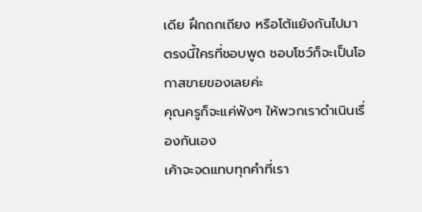เดีย ฝึกถกเถียง หรือโต้แย้งกันไปมา
ตรงนี้ใครที่ชอบพูด ชอบโชว์ก็จะเป็นโอกาสขายของเลยค่ะ
คุณครูก็จะแค่ฟังๆ ให้พวกเราดำเนินเรื่องกันเอง
เค้าจะจดแทบทุกคำที่เรา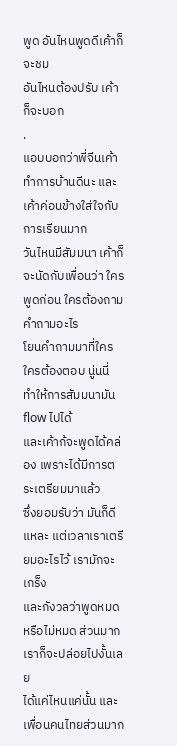พูด อันไหนพูดดีเค้าก็จะชม
อันไหนต้องปรับ เค้าก็จะบอก
.
แอบบอกว่าพี่จีนเค้าทำการบ้านดีนะ และเค้าค่อนข้างใส่ใจกับการเรียนมาก
วันไหนมีสัมมนา เค้าก็จะนัดกับเพื่อนว่า ใครพูดก่อน ใครต้องถามคำถามอะไร
โยนคำถามมาที่ใคร ใครต้องตอบ นู่นนี่ ทำให้การสัมมนามัน flow ไปได้
และเค้าก้จะพูดได้คล่อง เพราะได้มีการตระเตรียมมาแล้ว
ซึ่งยอมรับว่า มันก็ดีแหละ แต่เวลาเราเตรียมอะไรไว้ เรามักจะเกร็ง
และกังวลว่าพูดหมดหรือไม่หมด ส่วนมากเราก็จะปล่อยไปงั้นเลย
ได้แค่ไหนแค่นั้น และเพื่อนคนไทยส่วนมาก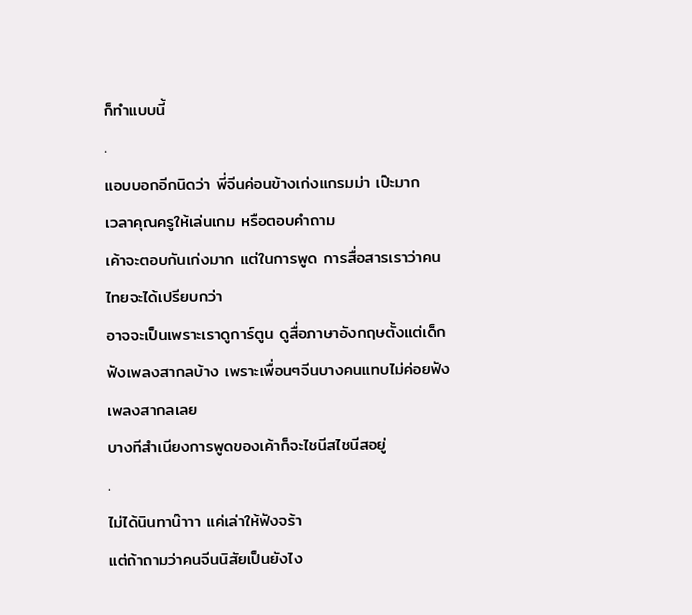ก็ทำแบบนี้
.
แอบบอกอีกนิดว่า พี่จีนค่อนข้างเก่งแกรมม่า เป๊ะมาก
เวลาคุณครูให้เล่นเกม หรือตอบคำถาม
เค้าจะตอบกันเก่งมาก แต่ในการพูด การสื่อสารเราว่าคนไทยจะได้เปรียบกว่า
อาจจะเป็นเพราะเราดูการ์ตูน ดูสื่อภาษาอังกฤษตั้งแต่เด็ก
ฟังเพลงสากลบ้าง เพราะเพื่อนๆจีนบางคนแทบไม่ค่อยฟังเพลงสากลเลย
บางทีสำเนียงการพูดของเค้าก็จะไชนีสไชนีสอยู่
.
ไม่ได้นินทาน๊าาา แค่เล่าให้ฟังจร้า
แต่ถ้าถามว่าคนจีนนิสัยเป็นยังไง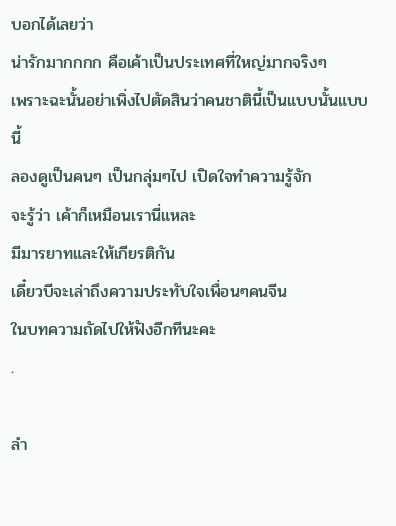บอกได้เลยว่า
น่ารักมากกกก คือเค้าเป็นประเทศที่ใหญ่มากจริงๆ
เพราะฉะนั้นอย่าเพิ่งไปตัดสินว่าคนชาตินี้เป็นแบบนั้นแบบนี้
ลองดูเป็นคนๆ เป็นกลุ่มๆไป เปิดใจทำความรู้จัก
จะรู้ว่า เค้าก็เหมือนเรานี่แหละ
มีมารยาทและให้เกียรติกัน
เดี๋ยวบีจะเล่าถึงความประทับใจเพื่อนๆคนจีน
ในบทความถัดไปให้ฟังอีกทีนะคะ
.

ลำ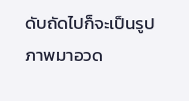ดับถัดไปก็จะเป็นรูปภาพมาอวด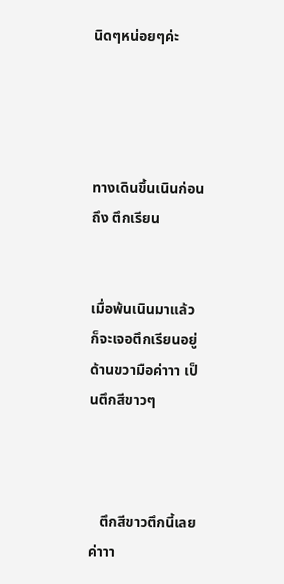นิดๆหน่อยๆค่ะ




ทางเดินขึ้นเนินก่อนถึง ตึกเรียน


เมื่อพ้นเนินมาแล้ว ก็จะเจอตึกเรียนอยู่ด้านขวามือค่าาา เป็นตึกสีขาวๆ



   ตึกสีขาวตึกนี้เลยค่าาา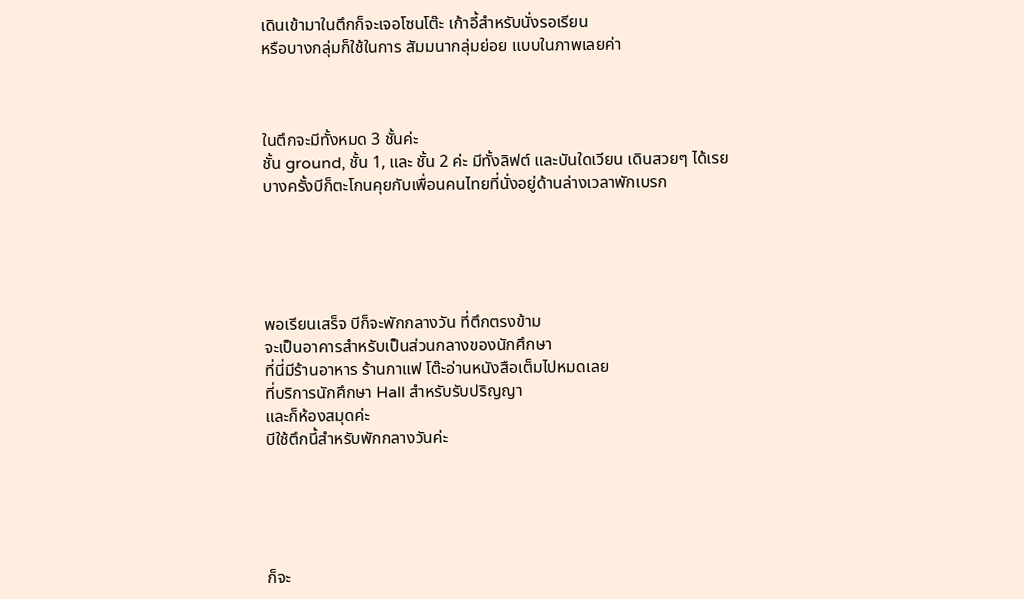เดินเข้ามาในตึกก็จะเจอโซนโต๊ะ เก้าอี้สำหรับนั่งรอเรียน
หรือบางกลุ่มก็ใช้ในการ สัมมนากลุ่มย่อย แบบในภาพเลยค่า



ในตึกจะมีทั้งหมด 3 ชั้นค่ะ
ชั้น ground, ชั้น 1, และ ชั้น 2 ค่ะ มีทั้งลิฟต์ และบันใดเวียน เดินสวยๆ ได้เรย
บางครั้งบีก็ตะโกนคุยกับเพื่อนคนไทยที่นั่งอยู่ด้านล่างเวลาพักเบรก





พอเรียนเสร็จ บีก็จะพักกลางวัน ที่ตึกตรงข้าม
จะเป็นอาคารสำหรับเป็นส่วนกลางของนักศึกษา
ที่นี่มีร้านอาหาร ร้านกาแฟ โต๊ะอ่านหนังสือเต็มไปหมดเลย
ที่บริการนักศึกษา Hall สำหรับรับปริญญา
และก็ห้องสมุดค่ะ
บีใช้ตึกนี้สำหรับพักกลางวันค่ะ





ก็จะ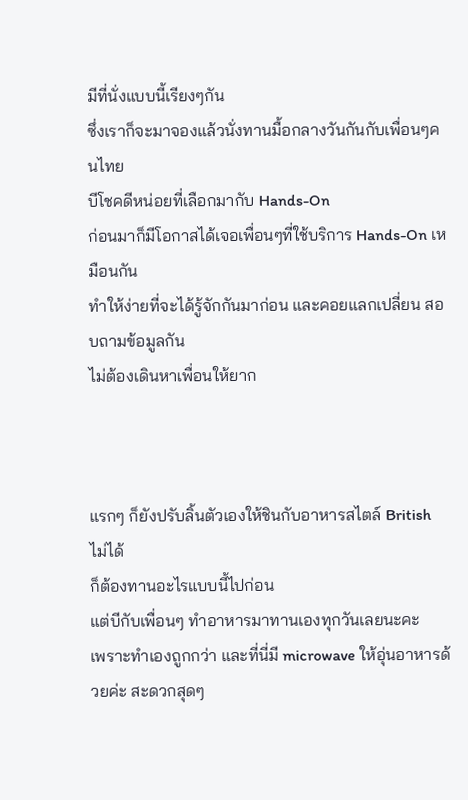มีที่นั่งแบบนี้เรียงๆกัน
ซึ่งเราก็จะมาจองแล้วนั่งทานมื้อกลางวันกันกับเพื่อนๆคนไทย
บีโชคดีหน่อยที่เลือกมากับ Hands-On
ก่อนมาก็มีโอกาสได้เจอเพื่อนๆที่ใช้บริการ Hands-On เหมือนกัน
ทำให้ง่ายที่จะได้รู้จักกันมาก่อน และคอยแลกเปลี่ยน สอบถามข้อมูลกัน
ไม่ต้องเดินหาเพื่อนให้ยาก



แรกๆ ก็ยังปรับลิ้นตัวเองให้ชินกับอาหารสไตล์ British ไม่ได้
ก็ต้องทานอะไรแบบนี้ไปก่อน
แต่บีกับเพื่อนๆ ทำอาหารมาทานเองทุกวันเลยนะคะ
เพราะทำเองถูกกว่า และที่นี่มี microwave ให้อุ่นอาหารด้วยค่ะ สะดวกสุดๆ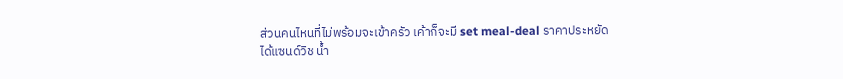ส่วนคนไหนที่ไม่พร้อมจะเข้าครัว เค้าก็จะมี set meal-deal ราคาประหยัด
ได้แซนด์วิช น้ำ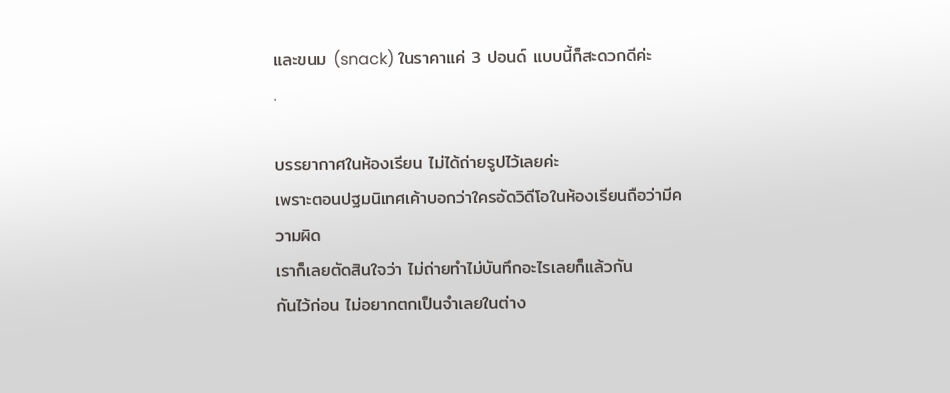และขนม (snack) ในราคาแค่ 3 ปอนด์ แบบนี้ก็สะดวกดีค่ะ
.

บรรยากาศในห้องเรียน ไม่ได้ถ่ายรูปไว้เลยค่ะ
เพราะตอนปฐมนิเทศเค้าบอกว่าใครอัดวิดีโอในห้องเรียนถือว่ามีความผิด
เราก็เลยตัดสินใจว่า ไม่ถ่ายทำไม่บันทึกอะไรเลยก็แล้วกัน
กันไว้ก่อน ไม่อยากตกเป็นจำเลยในต่าง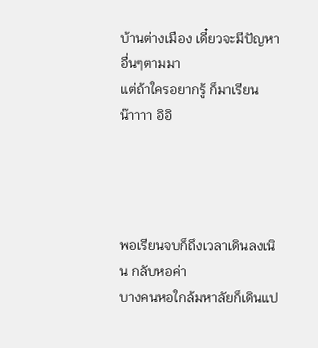บ้านต่างเมือง เดี๋ยวจะมีปัญหาอื่นๆตามมา
แต่ถ้าใครอยากรู้ ก็มาเรียนน๊าาาา อิอิ




พอเรียนจบก็ถึงเวลาเดินลงเนิน กลับหอค่า
บางคนหอใกล้มหาลัยก็เดินแป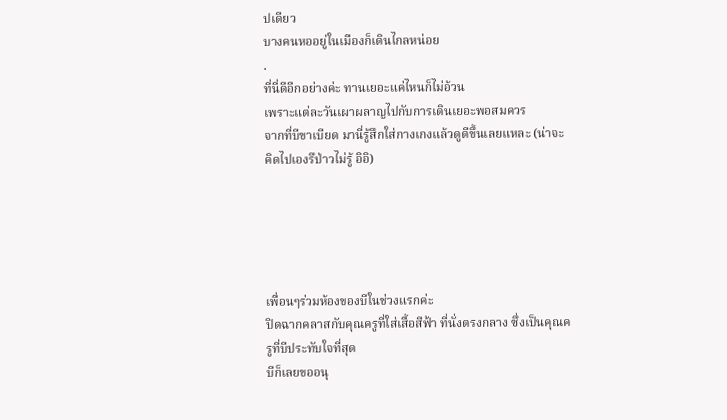ปเดียว
บางคนหออยู่ในเมืองก็เดินไกลหน่อย
.
ที่นี่ดีอีกอย่างค่ะ ทานเยอะแค่ไหนก็ไม่อ้วน
เพราะแต่ละวันเผาผลาญไปกับการเดินเยอะพอสมควร
จากที่บีขาเบียด มานี่รู้สึกใส่กางเกงแล้วดูดีขึ้นเลยแหละ (น่าจะคิดไปเองรึป่าวไม่รู้ อิอิ)





เพื่อนๆร่วมห้องของบีในช่วงแรกค่ะ
ปิดฉากคลาสกับคุณครูที่ใส่เสื้อสีฟ้า ที่นั่งตรงกลาง ซึ่งเป็นคุณครูที่บีประทับใจที่สุด
บีก็เลยขออนุ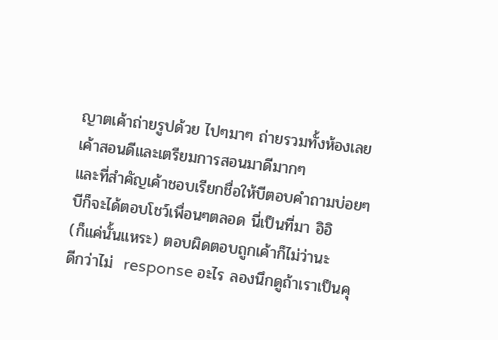ญาตเค้าถ่ายรูปด้วย ไปๆมาๆ ถ่ายรวมทั้งห้องเลย
เค้าสอนดีและเตรียมการสอนมาดีมากๆ
และที่สำคัญเค้าชอบเรียกชื่อให้บีตอบคำถามบ่อยๆ
บีก็จะได้ตอบโชว์เพื่อนๆตลอด นี่เป็นที่มา อิอิ
(ก็แค่นั้นแหระ) ตอบผิดตอบถูกเค้าก็ไม่ว่านะ
ดีกว่าไม่  response อะไร ลองนึกดูถ้าเราเป็นคุ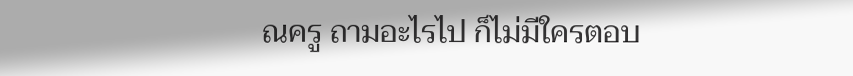ณครู ถามอะไรไป ก็ไม่มีใครตอบ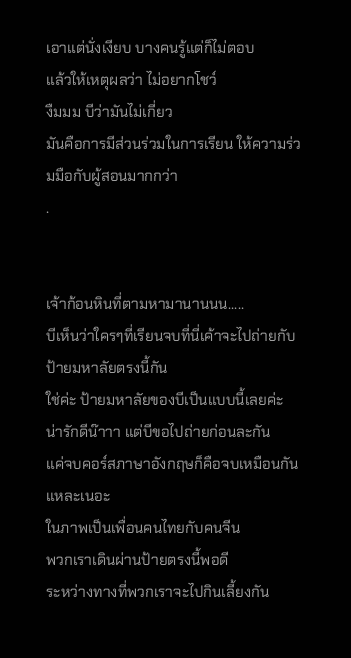เอาแต่นั่งเงียบ บางคนรู้แต่ก็ไม่ตอบ
แล้วให้เหตุผลว่า ไม่อยากโชว์
งืมมม บีว่ามันไม่เกี่ยว
มันคือการมีส่วนร่วมในการเรียน ให้ความร่วมมือกับผู้สอนมากกว่า
.


เจ้าก้อนหินที่ตามหามานานนน.....
บีเห็นว่าใครๆที่เรียนจบที่นี่เค้าจะไปถ่ายกับป้ายมหาลัยตรงนี้กัน
ใช่ค่ะ ป้ายมหาลัยของบีเป็นแบบนี้เลยค่ะ
น่ารักดีน๊าาา แต่บีขอไปถ่ายก่อนละกัน
แค่จบคอร์สภาษาอังกฤษก็คือจบเหมือนกันแหละเนอะ
ในภาพเป็นเพื่อนคนไทยกับคนจีน
พวกเราเดินผ่านป้ายตรงนี้พอดี
ระหว่างทางที่พวกเราจะไปกินเลี้ยงกัน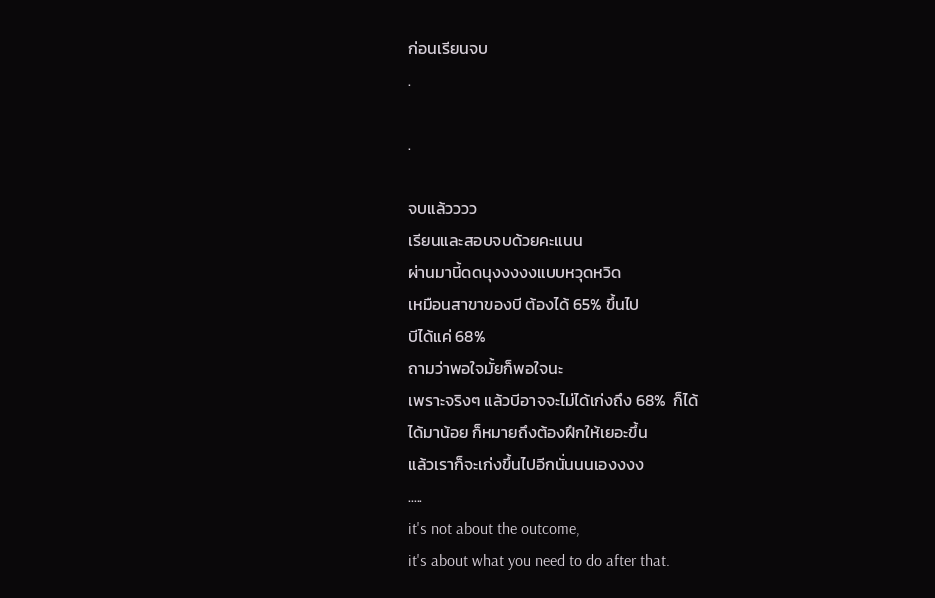ก่อนเรียนจบ
.

.

จบแล้วววว
เรียนและสอบจบด้วยคะแนน
ผ่านมานี้ดดนุงงงงงแบบหวุดหวิด
เหมือนสาขาของบี ต้องได้ 65% ขึ้นไป
บีได้แค่ 68%
ถามว่าพอใจมั้ยก็พอใจนะ
เพราะจริงๆ แล้วบีอาจจะไม่ได้เก่งถึง 68%  ก็ได้
ได้มาน้อย ก็หมายถึงต้องฝึกให้เยอะขึ้น
แล้วเราก็จะเก่งขึ้นไปอีกนั่นนนเองงงง
.....
it's not about the outcome,
it's about what you need to do after that.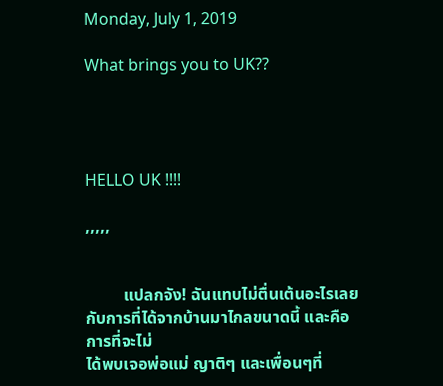Monday, July 1, 2019

What brings you to UK??




HELLO UK !!!!

,,,,,


         แปลกจัง! ฉันแทบไม่ตื่นเต้นอะไรเลยกับการที่ได้จากบ้านมาไกลขนาดนี้ และคือการที่จะไม่
ได้พบเจอพ่อแม่ ญาติๆ และเพื่อนๆที่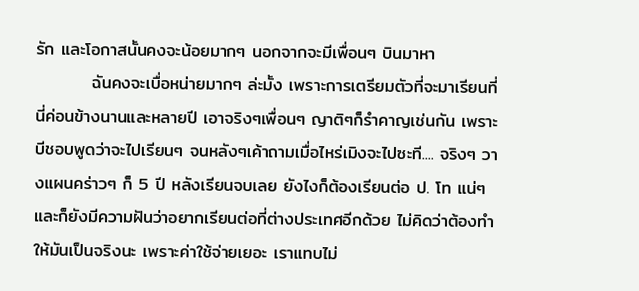รัก และโอกาสนั้นคงจะน้อยมากๆ นอกจากจะมีเพื่อนๆ บินมาหา
         ฉันคงจะเบื่อหน่ายมากๆ ล่ะมั้ง เพราะการเตรียมตัวที่จะมาเรียนที่นี่ค่อนข้างนานและหลายปี เอาจริงๆเพื่อนๆ ญาติๆก็รำคาญเช่นกัน เพราะบีชอบพูดว่าจะไปเรียนๆ จนหลังๆเค้าถามเมื่อไหร่เมิงจะไปซะที.... จริงๆ วางแผนคร่าวๆ ก็ 5 ปี หลังเรียนจบเลย ยังไงก็ต้องเรียนต่อ ป. โท แน่ๆ และก็ยังมีความฝันว่าอยากเรียนต่อที่ต่างประเทศอีกด้วย ไม่คิดว่าต้องทำให้มันเป็นจริงนะ เพราะค่าใช้จ่ายเยอะ เราแทบไม่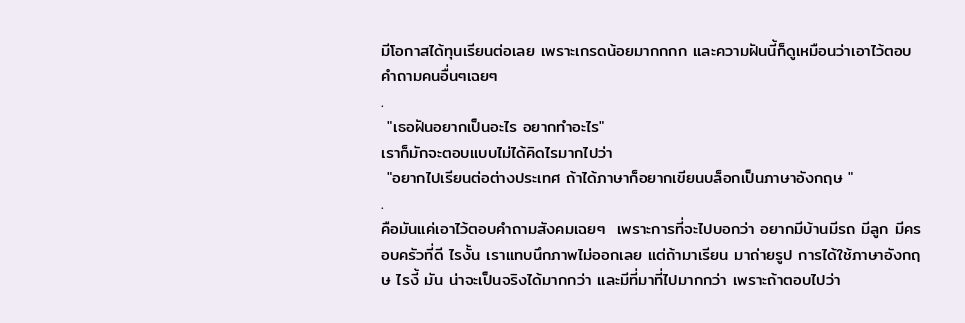มีโอกาสได้ทุนเรียนต่อเลย เพราะเกรดน้อยมากกกก และความฝันนี้ก็ดูเหมือนว่าเอาไว้ตอบคำถามคนอื่นๆเฉยๆ
.
 "เธอฝันอยากเป็นอะไร อยากทำอะไร"
เราก็มักจะตอบแบบไม่ได้คิดไรมากไปว่า
 "อยากไปเรียนต่อต่างประเทศ ถ้าได้ภาษาก็อยากเขียนบล็อกเป็นภาษาอังกฤษ "
.
คือมันแค่เอาไว้ตอบคำถามสังคมเฉยๆ  เพราะการที่จะไปบอกว่า อยากมีบ้านมีรถ มีลูก มีครอบครัวที่ดี ไรงั้น เราแทบนึกภาพไม่ออกเลย แต่ถ้ามาเรียน มาถ่ายรูป การได้ใช้ภาษาอังกฤษ ไรงี้ มัน น่าจะเป็นจริงได้มากกว่า และมีที่มาที่ไปมากกว่า เพราะถ้าตอบไปว่า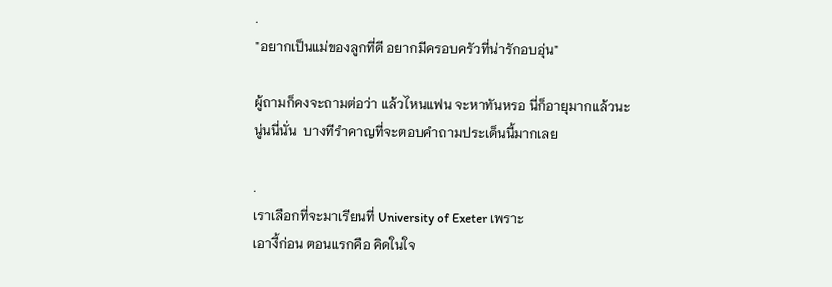.
"อยากเป็นแม่ของลูกที่ดี อยากมีครอบครัวที่น่ารักอบอุ่น"

ผู้ถามก็คงจะถามต่อว่า แล้วไหนแฟน จะหาทันหรอ นี่ก็อายุมากแล้วนะ
นู่นนี่นั่น  บางทีรำคาญที่จะตอบคำถามประเด็นนี้มากเลย

.
เราเลือกที่จะมาเรียนที่ University of Exeter เพราะ
เอางี้ก่อน ตอนแรกคือ คิดในใจ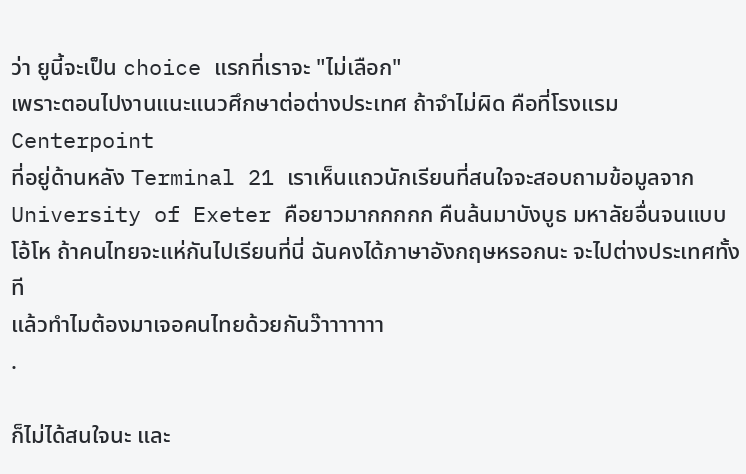ว่า ยูนี้จะเป็น choice แรกที่เราจะ "ไม่เลือก"
เพราะตอนไปงานแนะแนวศึกษาต่อต่างประเทศ ถ้าจำไม่ผิด คือที่โรงแรม Centerpoint
ที่อยู่ด้านหลัง Terminal 21 เราเห็นแถวนักเรียนที่สนใจจะสอบถามข้อมูลจาก
University of Exeter คือยาวมากกกกก คืนล้นมาบังบูธ มหาลัยอื่นจนแบบ
โอ้โห ถ้าคนไทยจะแห่กันไปเรียนที่นี่ ฉันคงได้ภาษาอังกฤษหรอกนะ จะไปต่างประเทศทั้งที
แล้วทำไมต้องมาเจอคนไทยด้วยกันว๊าาาาาาา
.

ก็ไม่ได้สนใจนะ และ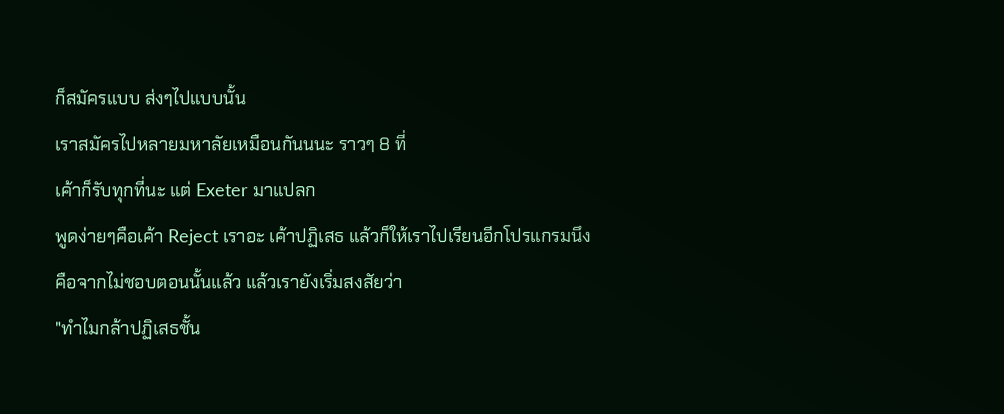ก็สมัครแบบ ส่งๆไปแบบนั้น
เราสมัครไปหลายมหาลัยเหมือนกันนนะ ราวๆ 8 ที่
เค้าก็รับทุกที่นะ แต่ Exeter มาแปลก
พูดง่ายๆคือเค้า Reject เราอะ เค้าปฏิเสธ แล้วก็ให้เราไปเรียนอีกโปรแกรมนึง
คือจากไม่ชอบตอนนั้นแล้ว แล้วเรายังเริ่มสงสัยว่า
"ทำไมกล้าปฏิเสธชั้น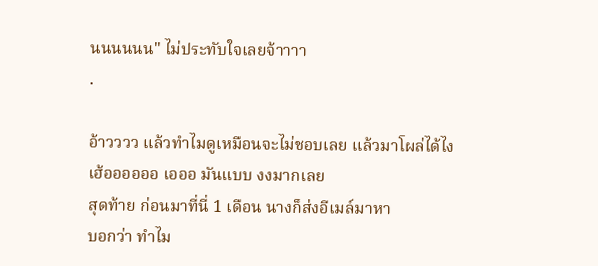นนนนนน" ไม่ประทับใจเลยจ้าาาา
.

อ้าวววว แล้วทำไมดูเหมือนจะไม่ชอบเลย แล้วมาโผล่ได้ไง
เฮ้ออออออ เอออ มันแบบ งงมากเลย
สุดท้าย ก่อนมาที่นี่ 1 เดือน นางก็ส่งอีเมล์มาหา
บอกว่า ทำไม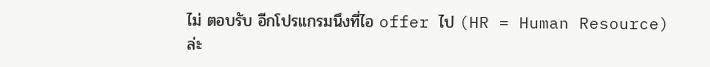ไม่ ตอบรับ อีกโปรแกรมนึงที่ไอ offer ไป (HR = Human Resource) ล่ะ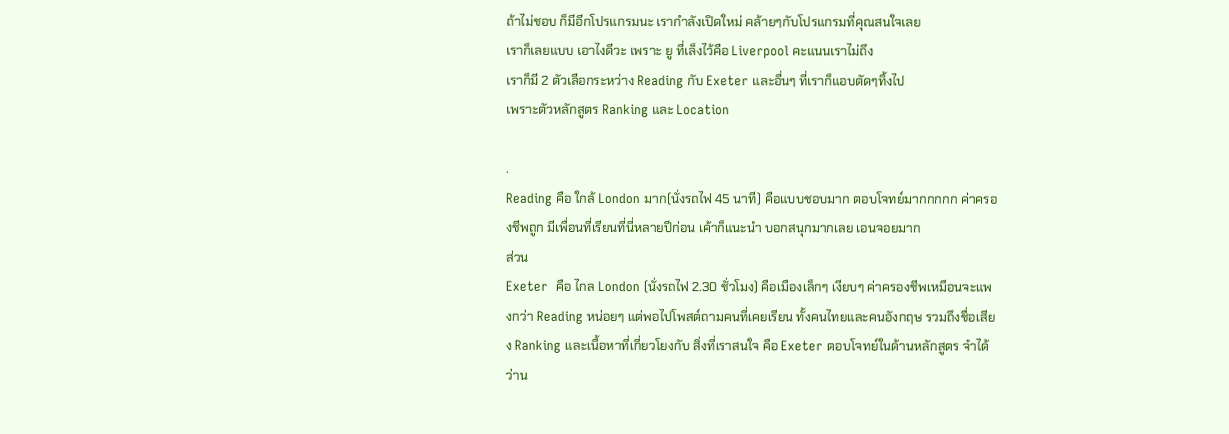ถ้าไม่ชอบ ก็มีอีกโปรแกรมนะ เรากำลังเปิดใหม่ คล้ายๆกับโปรแกรมที่คุณสนใจเลย
เราก็เลยแบบ เอาไงดีวะ เพราะ ยู ที่เล็งไว้คือ Liverpool คะแนนเราไม่ถึง
เราก็มี 2 ตัวเลือกระหว่าง Reading กับ Exeter และอื่นๆ ที่เราก็แอบตัดๆทิ้งไป
เพราะตัวหลักสูตร Ranking และ Location

.
Reading คือ ใกล้ London มาก(นั่งรถไฟ 45 นาที) คือแบบชอบมาก ตอบโจทย์มากกกกก ค่าครองชีพถูก มีเพื่อนที่เรียนที่นี่หลายปีก่อน เค้าก็แนะนำ บอกสนุกมากเลย เอนจอยมาก
ส่วน
Exeter  คือ ไกล London (นั่งรถไฟ 2.30 ชั่วโมง) คือเมืองเล็กๆ เงียบๆ ค่าครองชีพเหมือนจะแพงกว่า Reading หน่อยๆ แต่พอไปโพสต์ถามคนที่เคยเรียน ทั้งคนไทยและคนอังกฤษ รวมถึงชื่อเสียง Ranking และเนื้อหาที่เกี่ยวโยงกับ สิ่งที่เราสนใจ คือ Exeter ตอบโจทย์ในด้านหลักสูตร จำได้ว่าน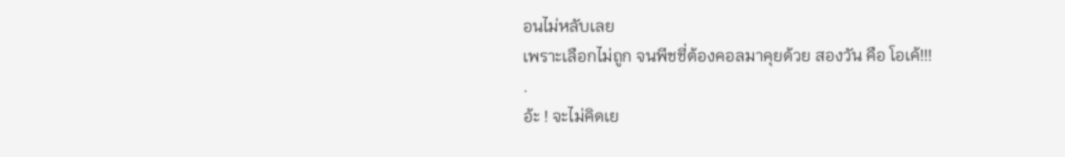อนไม่หลับเลย
เพราะเลือกไม่ถูก จนพีชชี่ต้องคอลมาคุยด้วย สองวัน คือ โอเค้!!!
.
อ้ะ ! จะไม่คิดเย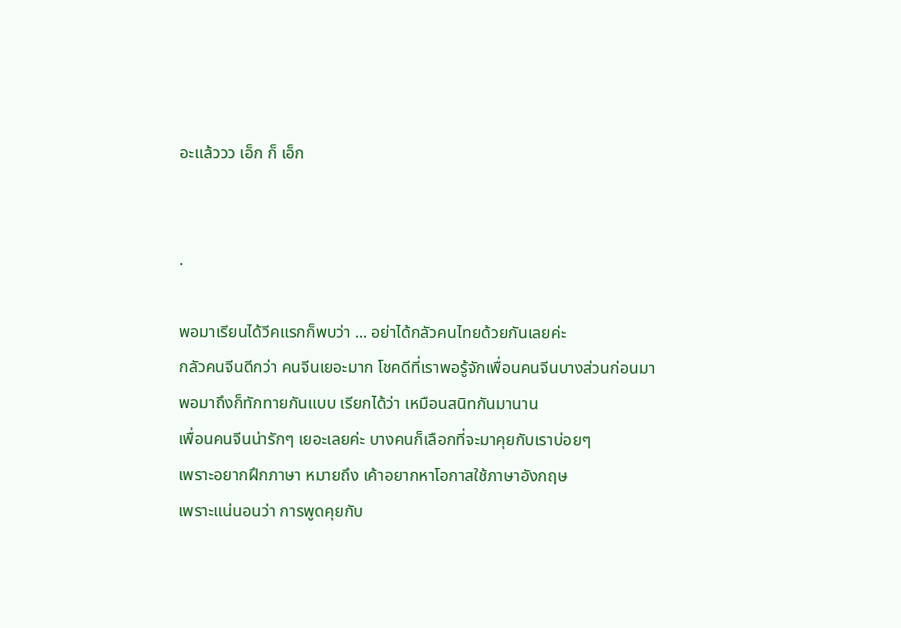อะแล้ววว เอ็ก ก็ เอ็ก


.

พอมาเรียนได้วีคแรกก็พบว่า ... อย่าได้กลัวคนไทยด้วยกันเลยค่ะ
กลัวคนจีนดีกว่า คนจีนเยอะมาก โชคดีที่เราพอรู้จักเพื่อนคนจีนบางส่วนก่อนมา
พอมาถึงก็ทักทายกันแบบ เรียกได้ว่า เหมือนสนิทกันมานาน
เพื่อนคนจีนน่ารักๆ เยอะเลยค่ะ บางคนก็เลือกที่จะมาคุยกับเราบ่อยๆ
เพราะอยากฝึกภาษา หมายถึง เค้าอยากหาโอกาสใช้ภาษาอังกฤษ
เพราะแน่นอนว่า การพูดคุยกับ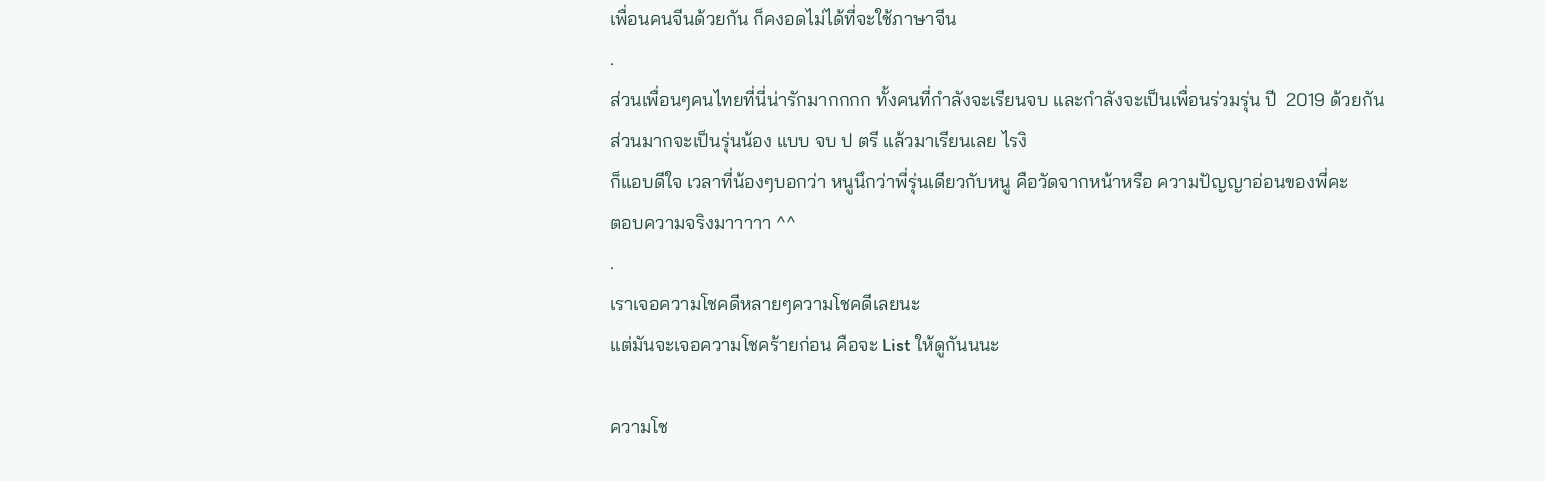เพื่อนคนจีนด้วยกัน ก็คงอดไม่ได้ที่จะใช้ภาษาจีน
.
ส่วนเพื่อนๆคนไทยที่นี่น่ารักมากกกก ทั้งคนที่กำลังจะเรียนจบ และกำลังจะเป็นเพื่อนร่วมรุ่น ปี  2019 ด้วยกัน ส่วนมากจะเป็นรุ่นน้อง แบบ จบ ป ตรี แล้วมาเรียนเลย ไรงิ
ก็แอบดีใจ เวลาที่น้องๆบอกว่า หนูนึกว่าพี่รุ่นเดียวกับหนู คือวัดจากหน้าหรือ ความปัญญาอ่อนของพี่คะ
ตอบความจริงมาาาาา ^^
.
เราเจอความโชคดีหลายๆความโชคดีเลยนะ
แต่มันจะเจอความโชคร้ายก่อน คือจะ List ให้ดูกันนนะ

ความโช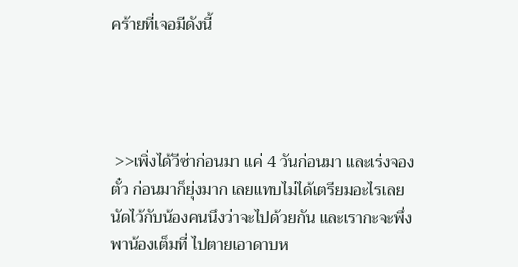คร้ายที่เจอมีดังนี้




 >>เพิ่งได้วีซ่าก่อนมา แค่ 4 วันก่อนมา และเร่งจองตั๋ว ก่อนมาก็ยุ่งมาก เลยแทบไม่ได้เตรียมอะไรเลย
นัดไว้กับน้องคนนึงว่าจะไปด้วยกัน และเรากะจะพึ่งพาน้องเต็มที่ ไปตายเอาดาบห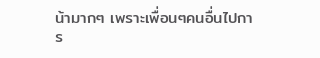น้ามากๆ เพราะเพื่อนๆคนอื่นไปการ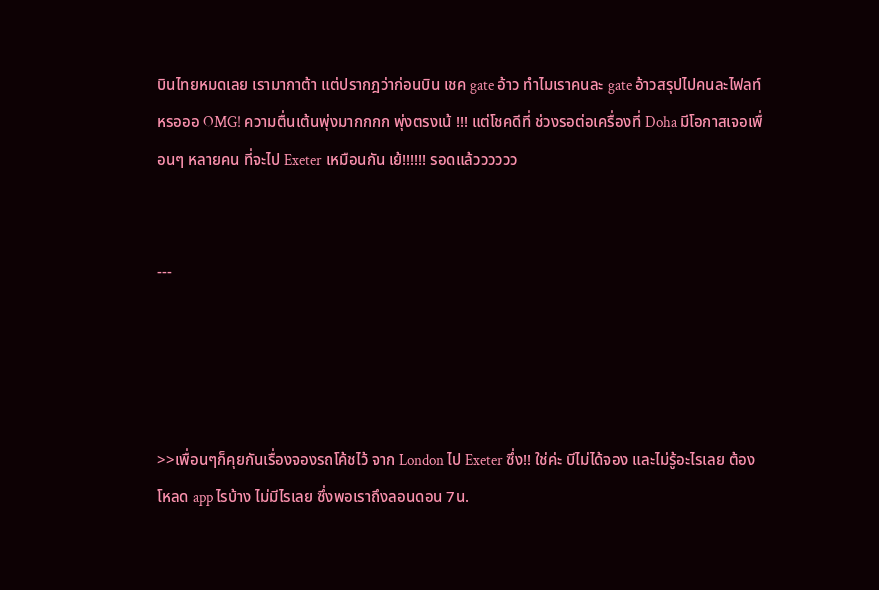บินไทยหมดเลย เรามากาต้า แต่ปรากฎว่าก่อนบิน เชค gate อ้าว ทำไมเราคนละ gate อ้าวสรุปไปคนละไฟลท์หรอออ OMG! ความตื่นเต้นพุ่งมากกกก พุ่งตรงเน้ !!! แต่โชคดีที่ ช่วงรอต่อเครื่องที่ Doha มีโอกาสเจอเพื่อนๆ หลายคน ที่จะไป Exeter เหมือนกัน เย้!!!!!! รอดแล้วววววว


---




>>เพื่อนๆก็คุยกันเรื่องจองรถโค้ชไว้ จาก London ไป Exeter ซึ่ง!! ใช่ค่ะ บีไม่ได้จอง และไม่รู้อะไรเลย ต้องโหลด app ไรบ้าง ไม่มีไรเลย ซึ่งพอเราถึงลอนดอน 7น.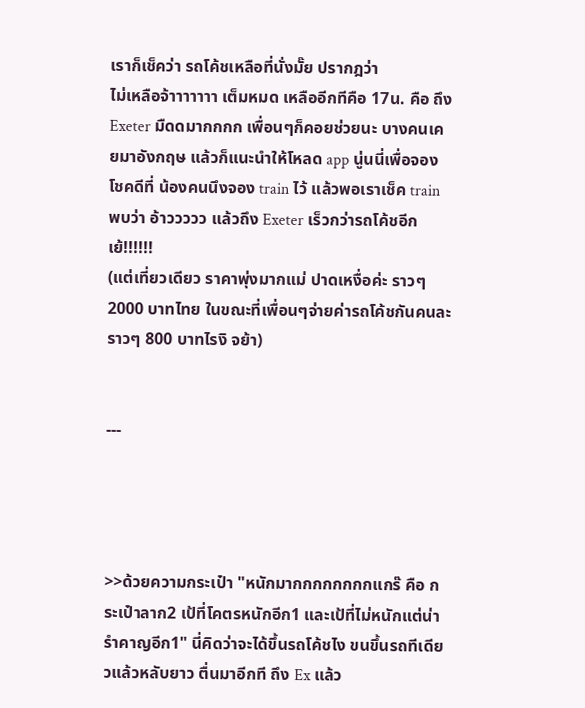เราก็เช็คว่า รถโค้ชเหลือที่นั่งมั๊ย ปรากฎว่า
ไม่เหลือจ้าาาาาาา เต็มหมด เหลืออีกทีคือ 17น. คือ ถึง Exeter มืดดมากกกก เพื่อนๆก็คอยช่วยนะ บางคนเคยมาอังกฤษ แล้วก็แนะนำให้โหลด app นู่นนี่เพื่อจอง โชคดีที่ น้องคนนึงจอง train ไว้ แล้วพอเราเช็ค train พบว่า อ้าววววว แล้วถึง Exeter เร็วกว่ารถโค้ชอีก เย้!!!!!!
(แต่เที่ยวเดียว ราคาพุ่งมากแม่ ปาดเหงื่อค่ะ ราวๆ 2000 บาทไทย ในขณะที่เพื่อนๆจ่ายค่ารถโค้ชกันคนละ ราวๆ 800 บาทไรงิ จย้า)


---




>>ด้วยความกระเป๋า "หนักมากกกกกกกกแกร๊ คือ กระเป๋าลาก2 เป้ที่โคตรหนักอีก1 และเป้ที่ไม่หนักแต่น่ารำคาญอีก1" นี่คิดว่าจะได้ขึ้นรถโค้ชไง ขนขึ้นรถทีเดียวแล้วหลับยาว ตื่นมาอีกที ถึง Ex แล้ว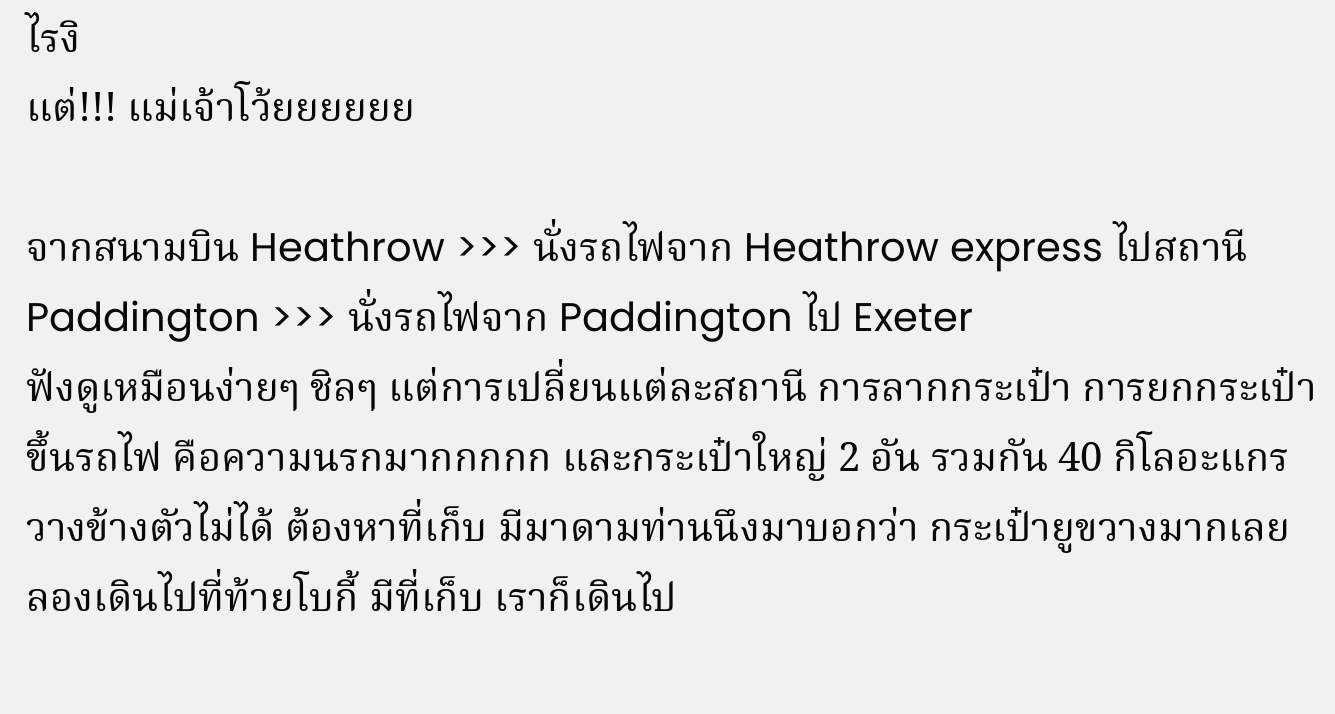ไรงิ
แต่!!! แม่เจ้าโว้ยยยยยย

จากสนามบิน Heathrow >>> นั่งรถไฟจาก Heathrow express ไปสถานี Paddington >>> นั่งรถไฟจาก Paddington ไป Exeter
ฟังดูเหมือนง่ายๆ ชิลๆ แต่การเปลี่ยนแต่ละสถานี การลากกระเป๋า การยกกระเป๋าขึ้นรถไฟ คือความนรกมากกกกก และกระเป๋าใหญ่ 2 อัน รวมกัน 40 กิโลอะแกร วางข้างตัวไม่ได้ ต้องหาที่เก็บ มีมาดามท่านนึงมาบอกว่า กระเป๋ายูขวางมากเลย ลองเดินไปที่ท้ายโบกี้ มีที่เก็บ เราก็เดินไป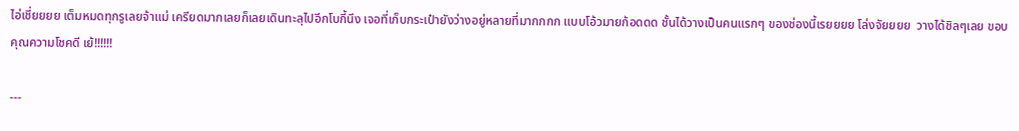ไอ่เชี่ยยยย เต็มหมดทุกรูเลยจ้าแม่ เครียดมากเลยก็เลยเดินทะลุไปอีกโบกี้นึง เจอที่เก็บกระเป๋ายังว่างอยู่หลายที่มากกกก แบบโอ้วมายก้อดดด ชั้นได้วางเป็นคนแรกๆ ของช่องนี้เรยยยย โล่งจัยยยย  วางได้ชิลๆเลย ขอบคุณความโชคดี เย้!!!!!!

---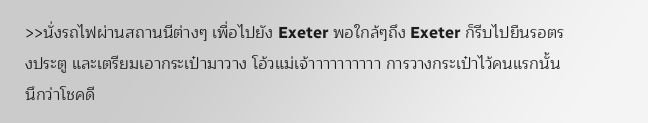>>นั่งรถไฟผ่านสถานนีต่างๆ เพื่อไปยัง Exeter พอใกล้ๆถึง Exeter ก็รีบไปยืนรอตรงประตู และเตรียมเอากระเป๋ามาวาง โอ้วแม่เจ้าาาาาาาาาา การวางกระเป๋าไว้คนแรกนั้น นึกว่าโชคดี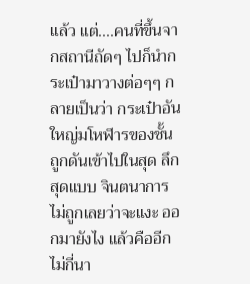แล้ว แต่....คนที่ขึ้นจากสถานีถัดๆ ไปก็นำกระเป๋ามาวางต่อๆๆ กลายเป็นว่า กระเป๋าอันใหญ่มโหฬารของชั้นถูกดันเข้าไปในสุด ลึกสุดแบบ จินตนาการไม่ถูกเลยว่าจะแงะ ออกมายังไง แล้วคืออีกไม่กี่นา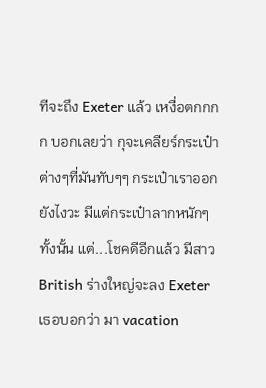ทีจะถึง Exeter แล้ว เหงื่อตกกกก บอกเลยว่า กุจะเคลียร์กระเป๋าต่างๆที่มันทับๆๆ กระเป๋าเราออกยังไงวะ มีแต่กระเป๋าลากหนักๆทั้งนั้น แต่...โชคดีอีกแล้ว มีสาว British ร่างใหญ่จะลง Exeter เธอบอกว่า มา vacation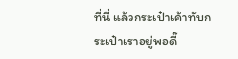ที่นี่ แล้วกระเป๋าเค้าทับกระเป๋าเราอยู่พอดี๊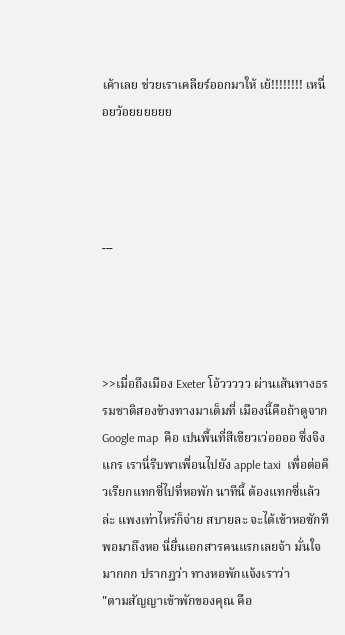เค้าเลย ช่วยเราเคลียร์ออกมาให้ เย้!!!!!!!! เหนื่อยว้อยยยยยย




---




>>เมื่อถึงเมือง Exeter โอ้ววววว ผ่านเส้นทางธรรมชาติสองข้างทางมาเต็มที่ เมืองนี้คือถ้าดูจาก Google map  คือ เปนพื้นที่สีเขียวเว่ออออ ซึ่งจิงแกร เรานี่รีบพาเพื่อนไปยัง apple taxi  เพื่อต่อคิวเรียกแทกซี่ไปที่หอพัก นาทีนี้ ต้องแทกซี่แล้วล่ะ แพงเท่าไหร่ก็จ่าย สบายละ จะได้เข้าหอซักที พอมาถึงหอ นี่ยื่นเอกสารคนแรกเลยจ้า มั่นใจมากกก ปรากฎว่า ทางหอพักแจ้งเราว่า
"ตามสัญญาเข้าพักของคุณ คือ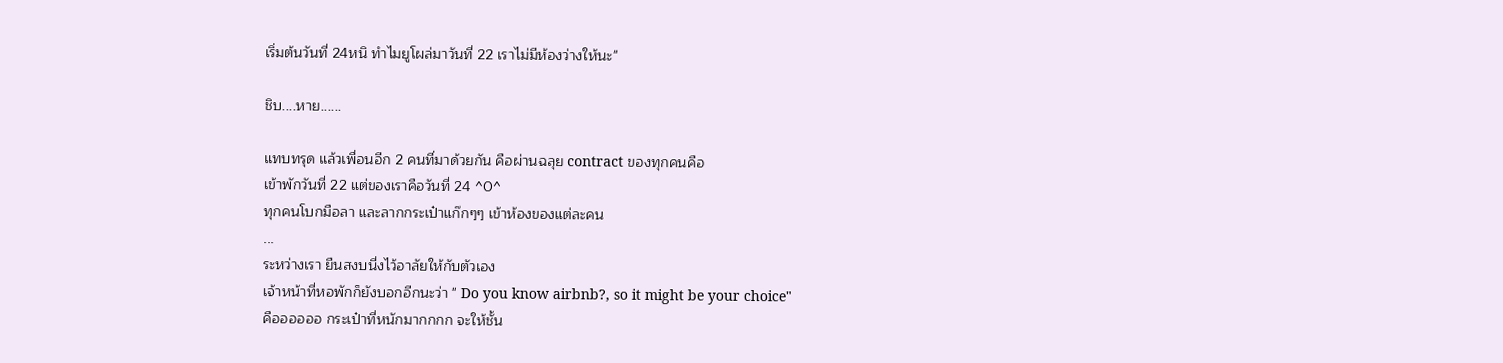เริ่มต้นวันที่ 24หนิ ทำไมยูโผล่มาวันที่ 22 เราไม่มีห้องว่างให้นะ"

ชิบ....หาย......

แทบทรุด แล้วเพื่อนอีก 2 คนที่มาด้วยกัน คือผ่านฉลุย contract ของทุกคนคือ
เข้าพักวันที่ 22 แต่ของเราคือวันที่ 24 ^0^
ทุกคนโบกมือลา และลากกระเป๋าแก๊กๆๆ เข้าห้องของแต่ละคน
...
ระหว่างเรา ยืนสงบนี่งไว้อาลัยให้กับตัวเอง
เจ้าหน้าที่หอพักก็ยังบอกอีกนะว่า " Do you know airbnb?, so it might be your choice"
คืออออออ กระเป๋าที่หนักมากกกก จะให้ชั้น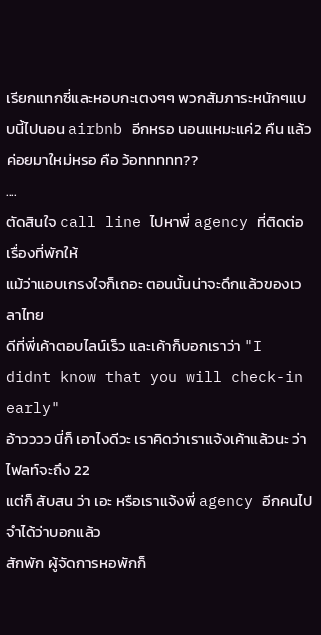เรียกแทกซี่และหอบกะเตงๆๆ พวกสัมภาระหนักๆแบบนี้ไปนอน airbnb อีกหรอ นอนแหมะแค่2 คืน แล้วค่อยมาใหม่หรอ คือ ว้อททททท??
....
ตัดสินใจ call line ไปหาพี่ agency ที่ติดต่อเรื่องที่พักให้
แม้ว่าแอบเกรงใจก็เถอะ ตอนนั้นน่าจะดึกแล้วของเวลาไทย
ดีที่พี่เค้าตอบไลน์เร็ว และเค้าก็บอกเราว่า "I didnt know that you will check-in early"
อ้าวววว นี่ก็ เอาไงดีวะ เราคิดว่าเราแจ้งเค้าแล้วนะ ว่าไฟลท์จะถึง 22
แต่ก็ สับสน ว่า เอะ หรือเราแจ้งพี่ agency อีกคนไป จำได้ว่าบอกแล้ว
สักพัก ผู้จัดการหอพักก็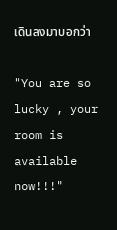เดินลงมาบอกว่า

"You are so lucky , your room is available now!!!"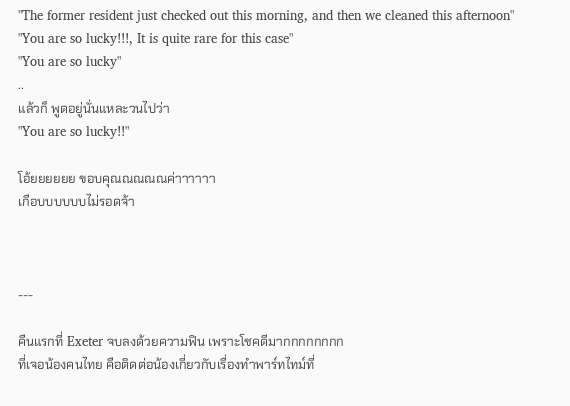"The former resident just checked out this morning, and then we cleaned this afternoon"
"You are so lucky!!!, It is quite rare for this case"
"You are so lucky"
..
แล้วก็ พูดอยู่นั่นแหละวนไปว่า
"You are so lucky!!"

โอ้ยยยยยย ขอบคุณณณณณค่าาาาาา
เกือบบบบบบไม่รอดจ้า



---

คืนแรกที่ Exeter จบลงด้วยความฟิน เพราะโชคดีมากกกกกกกก
ที่เจอน้องคนไทย คือติดต่อน้องเกี่ยวกับเรื่องทำพาร์ทไทม์ที่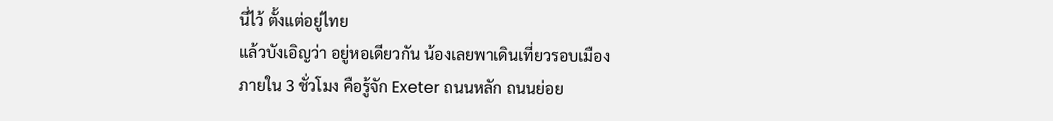นี่ไว้ ตั้งแต่อยู่ไทย
แล้วบังเอิญว่า อยู่หอเดียวกัน น้องเลยพาเดินเที่ยวรอบเมือง
ภายใน 3 ชั่วโมง คือรู้จัก Exeter ถนนหลัก ถนนย่อย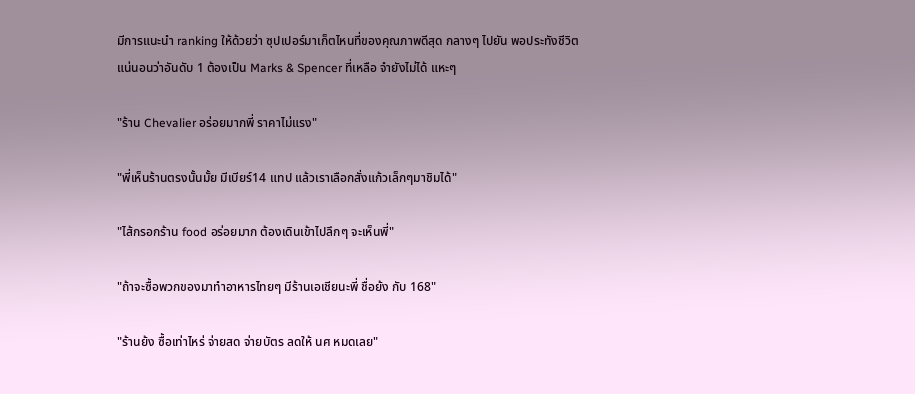มีการแนะนำ ranking ให้ด้วยว่า ซุปเปอร์มาเก็ตไหนที่ของคุณภาพดีสุด กลางๆ ไปยัน พอประทังชีวิต
แน่นอนว่าอันดับ 1 ต้องเป็น Marks & Spencer ที่เหลือ จำยังไม่ได้ แหะๆ

"ร้าน Chevalier อร่อยมากพี่ ราคาไม่แรง"

"พี่เห็นร้านตรงนั้นมั้ย มีเบียร์14 แทป แล้วเราเลือกสั่งแก้วเล็กๆมาชิมได้"

"ไส้กรอกร้าน food อร่อยมาก ต้องเดินเข้าไปลึกๆ จะเห็นพี่"

"ถ้าจะซื้อพวกของมาทำอาหารไทยๆ มีร้านเอเชียนะพี่ ชื่อย้ง กับ 168"

"ร้านย้ง ซื้อเท่าไหร่ จ่ายสด จ่ายบัตร ลดให้ นศ หมดเลย"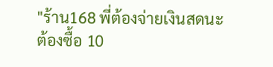"ร้าน168 พี่ต้องจ่ายเงินสดนะ ต้องซื้อ 10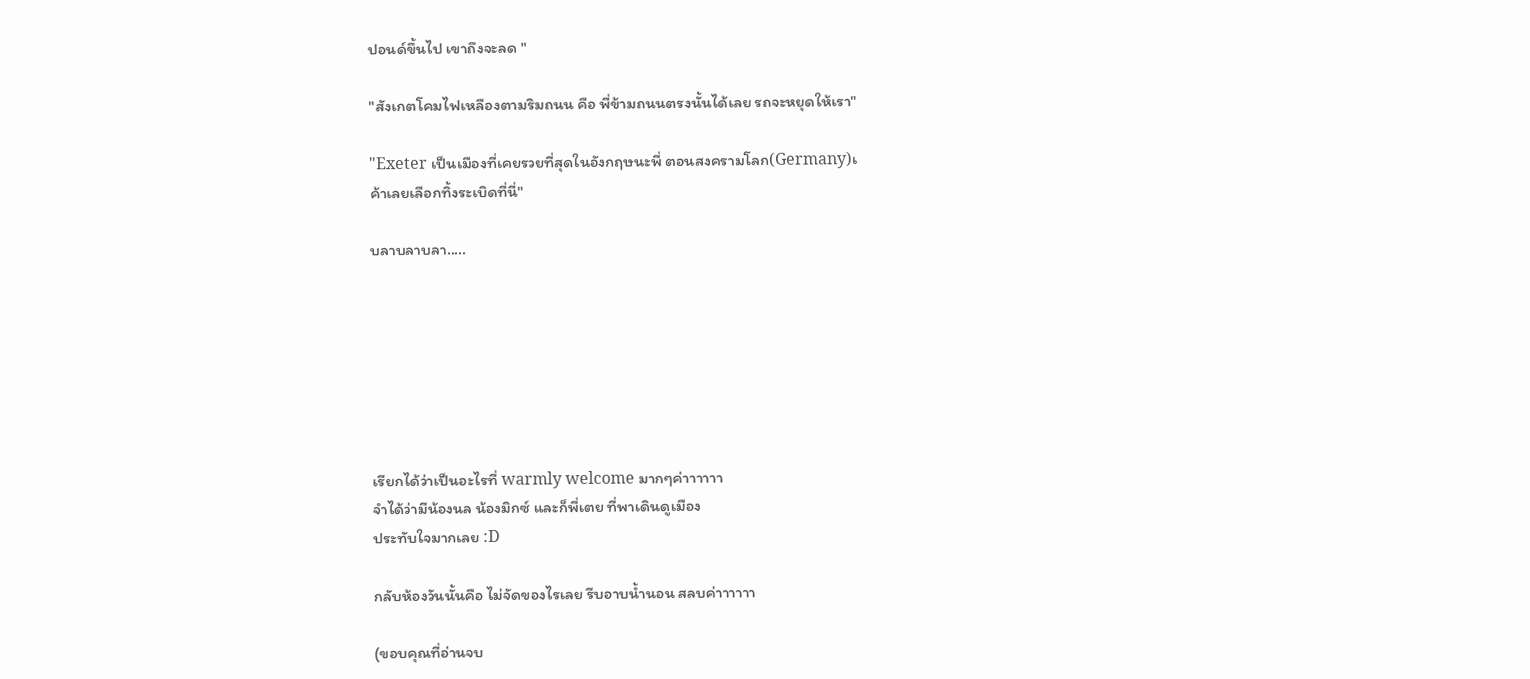ปอนด์ขึ้นไป เขาถึงจะลด "

"สังเกตโคมไฟเหลืองตามริมถนน คือ พี่ข้ามถนนตรงนั้นได้เลย รถจะหยุดให้เรา"

"Exeter เป็นเมืองที่เคยรวยที่สุดในอังกฤษนะพี่ ตอนสงครามโลก(Germany)เ
ค้าเลยเลือกทิ้งระเบิดที่นี่"

บลาบลาบลา.....







เรียกได้ว่าเป็นอะไรที่ warmly welcome มากๆค่าาาาาา
จำได้ว่ามีน้องนล น้องมิกซ์ และก็พี่เตย ที่พาเดินดูเมือง
ประทับใจมากเลย :D

กลับห้องวันนั้นคือ ไม่จัดของไรเลย รีบอาบน้ำนอน สลบค่าาาาาา

(ขอบคุณที่อ่านจบ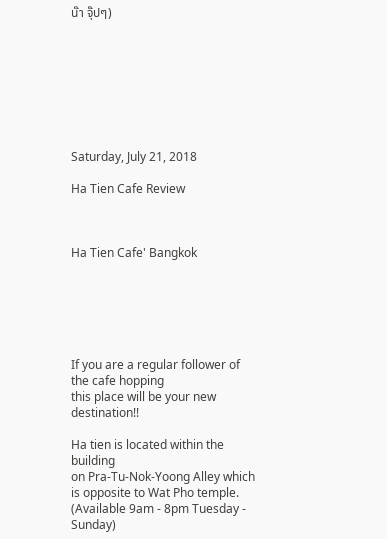น๊า จุ๊ปๆ)








Saturday, July 21, 2018

Ha Tien Cafe Review



Ha Tien Cafe' Bangkok






If you are a regular follower of the cafe hopping
this place will be your new destination!!

Ha tien is located within the building
on Pra-Tu-Nok-Yoong Alley which is opposite to Wat Pho temple.
(Available 9am - 8pm Tuesday - Sunday)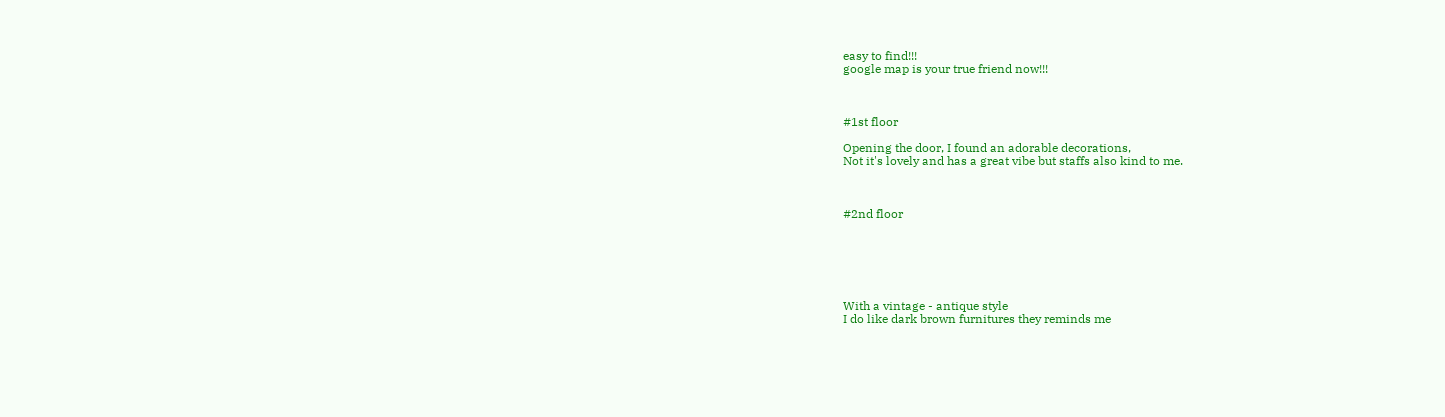easy to find!!!
google map is your true friend now!!!



#1st floor

Opening the door, I found an adorable decorations,
Not it's lovely and has a great vibe but staffs also kind to me.



#2nd floor






With a vintage - antique style
I do like dark brown furnitures they reminds me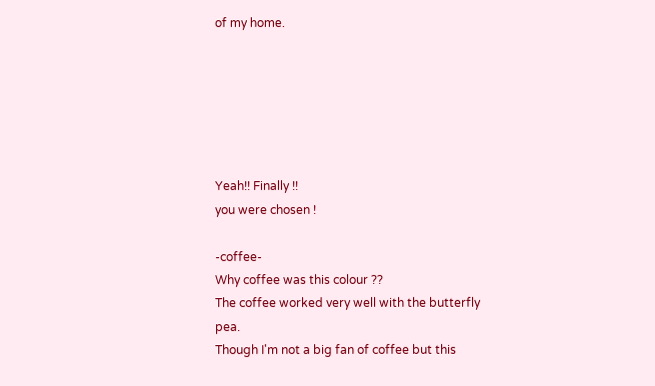of my home.






Yeah!! Finally !!
you were chosen !

-coffee-
Why coffee was this colour ??
The coffee worked very well with the butterfly pea.
Though I'm not a big fan of coffee but this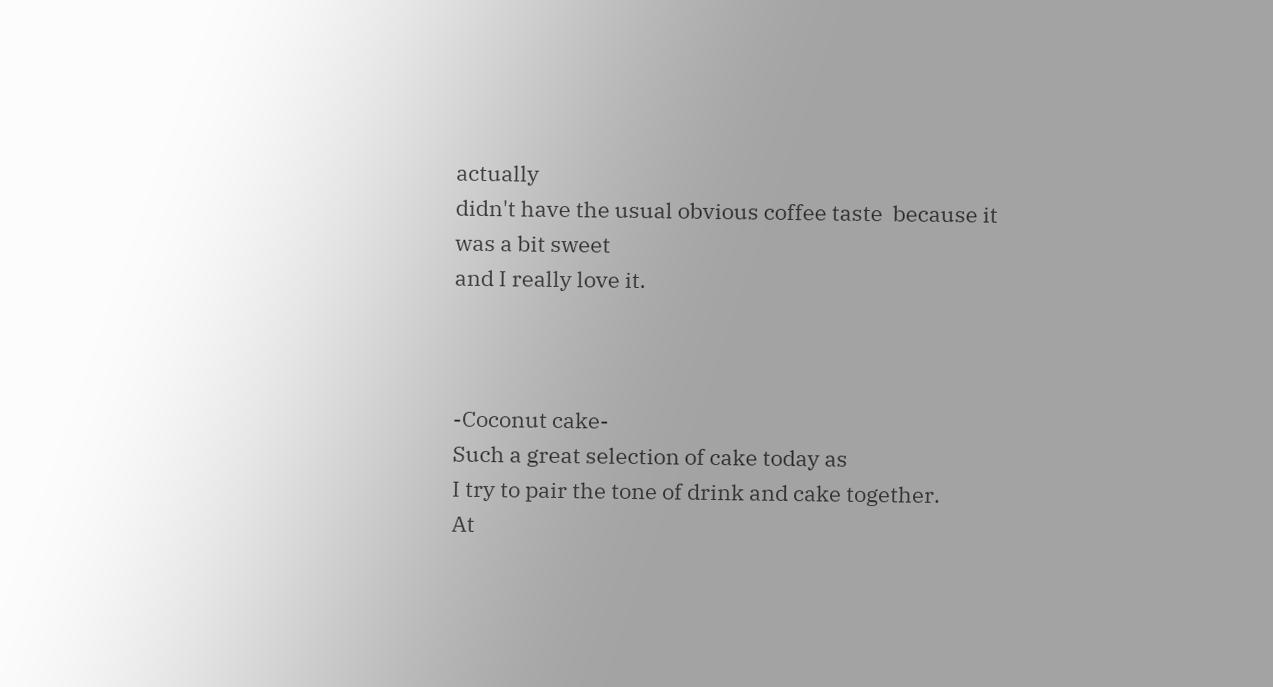actually
didn't have the usual obvious coffee taste  because it was a bit sweet
and I really love it.



-Coconut cake-
Such a great selection of cake today as
I try to pair the tone of drink and cake together.
At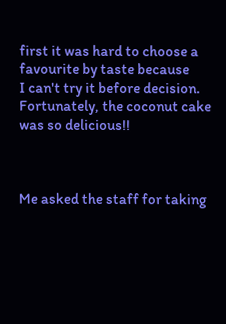first it was hard to choose a favourite by taste because
I can't try it before decision.
Fortunately, the coconut cake was so delicious!!



Me asked the staff for taking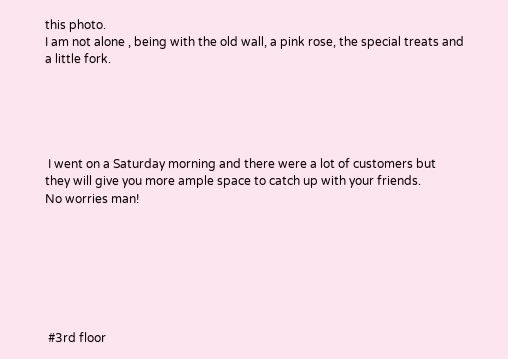this photo.
I am not alone , being with the old wall, a pink rose, the special treats and
a little fork.





 I went on a Saturday morning and there were a lot of customers but
they will give you more ample space to catch up with your friends.
No worries man!







 #3rd floor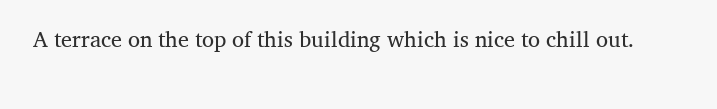A terrace on the top of this building which is nice to chill out.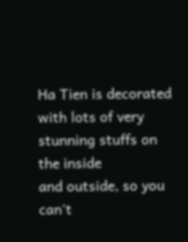Ha Tien is decorated with lots of very stunning stuffs on the inside
and outside, so you can't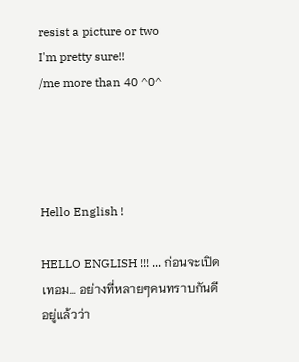resist a picture or two
I'm pretty sure!!
/me more than 40 ^0^




Hello English !

HELLO ENGLISH !!! ... ก่อนจะเปิดเทอม... อย่างที่หลายๆคนทราบกันดีอยู่แล้วว่า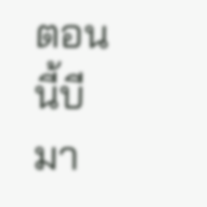ตอนนี้บีมา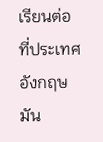เรียนต่อ ที่ประเทศอังกฤษ มัน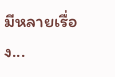มีหลายเรื่อง...